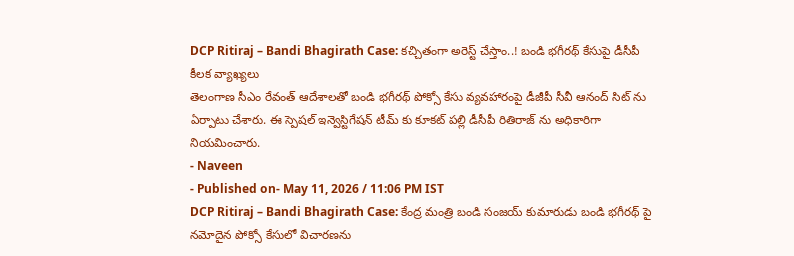DCP Ritiraj – Bandi Bhagirath Case: కచ్చితంగా అరెస్ట్ చేస్తాం..! బండి భగీరథ్ కేసుపై డీసీపీ కీలక వ్యాఖ్యలు
తెలంగాణ సీఎం రేవంత్ ఆదేశాలతో బండి భగీరథ్ పోక్సో కేసు వ్యవహారంపై డీజీపీ సీవీ ఆనంద్ సిట్ ను ఏర్పాటు చేశారు. ఈ స్పెషల్ ఇన్వెస్టిగేషన్ టీమ్ కు కూకట్ పల్లి డీసీపీ రితిరాజ్ ను అధికారిగా నియమించారు.
- Naveen
- Published on- May 11, 2026 / 11:06 PM IST
DCP Ritiraj – Bandi Bhagirath Case: కేంద్ర మంత్రి బండి సంజయ్ కుమారుడు బండి భగీరథ్ పై నమోదైన పోక్సో కేసులో విచారణను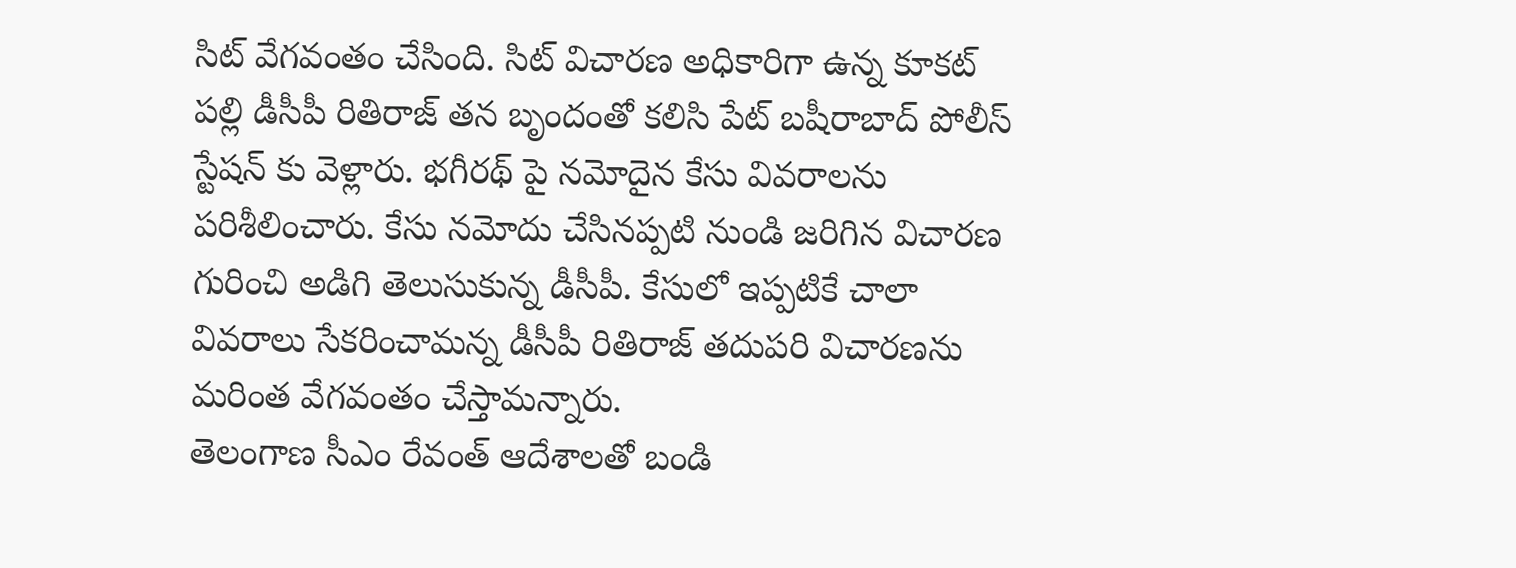సిట్ వేగవంతం చేసింది. సిట్ విచారణ అధికారిగా ఉన్న కూకట్ పల్లి డీసీపీ రితిరాజ్ తన బృందంతో కలిసి పేట్ బషీరాబాద్ పోలీస్ స్టేషన్ కు వెళ్లారు. భగీరథ్ పై నమోదైన కేసు వివరాలను పరిశీలించారు. కేసు నమోదు చేసినప్పటి నుండి జరిగిన విచారణ గురించి అడిగి తెలుసుకున్న డీసీపీ. కేసులో ఇప్పటికే చాలా వివరాలు సేకరించామన్న డీసీపీ రితిరాజ్ తదుపరి విచారణను మరింత వేగవంతం చేస్తామన్నారు.
తెలంగాణ సీఎం రేవంత్ ఆదేశాలతో బండి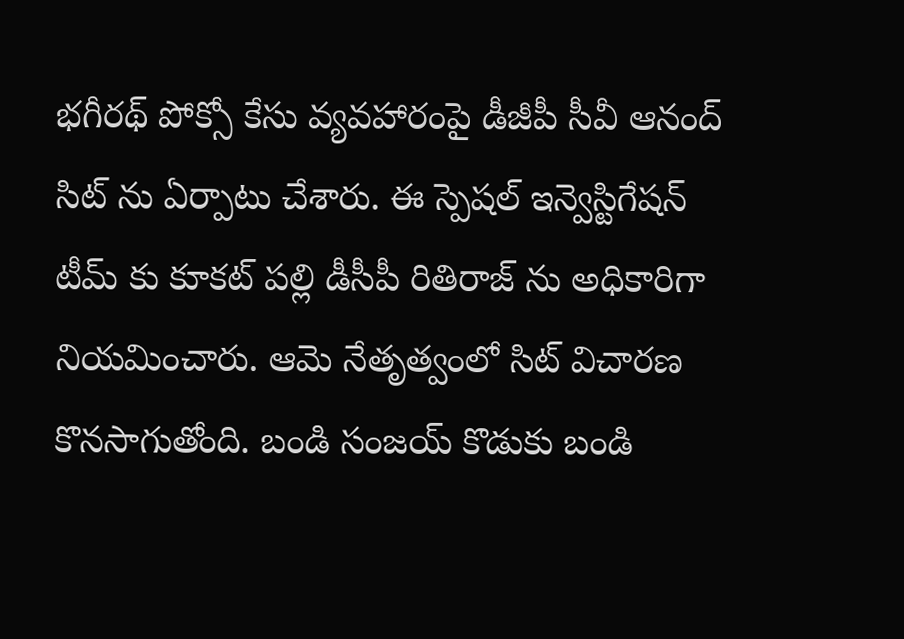భగీరథ్ పోక్సో కేసు వ్యవహారంపై డీజీపీ సీవీ ఆనంద్ సిట్ ను ఏర్పాటు చేశారు. ఈ స్పెషల్ ఇన్వెస్టిగేషన్ టీమ్ కు కూకట్ పల్లి డీసీపీ రితిరాజ్ ను అధికారిగా నియమించారు. ఆమె నేతృత్వంలో సిట్ విచారణ కొనసాగుతోంది. బండి సంజయ్ కొడుకు బండి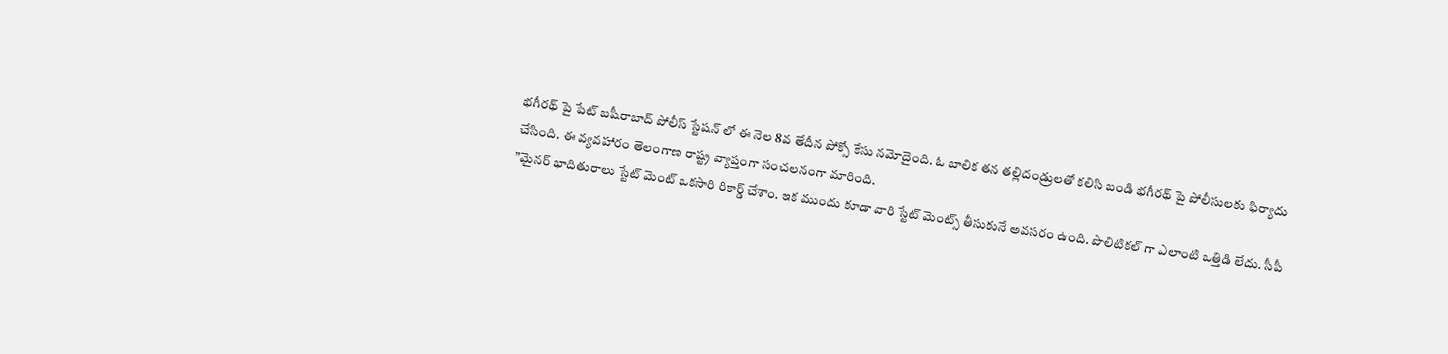భగీరథ్ పై పేట్ బషీరాబాద్ పోలీస్ స్టేషన్ లో ఈ నెల 8వ తేదీన పోక్సో కేసు నమోదైంది. ఓ బాలిక తన తల్లిదండ్రులతో కలిసి బండి భగీరథ్ పై పోలీసులకు ఫిర్యాదు చేసింది. ఈ వ్యవహారం తెలంగాణ రాష్ట్ర వ్యాప్తంగా సంచలనంగా మారింది.
”మైనర్ భాదితురాలు స్టేట్ మెంట్ ఒకసారి రికార్డ్ చేశాం. ఇక ముందు కూడా వారి స్టేట్ మెంట్స్ తీసుకునే అవసరం ఉంది. పొలిటికల్ గా ఎలాంటి ఒత్తిడి లేదు. సీపీ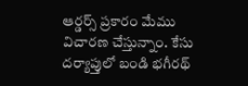ఆర్డర్స్ ప్రకారం మేము విచారణ చేస్తున్నాం. కేసు దర్యాప్తులో బండి భగీరథ్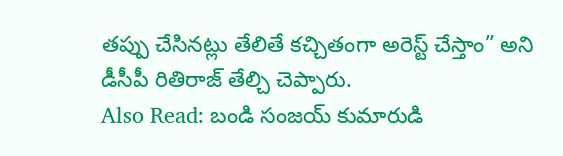తప్పు చేసినట్లు తేలితే కచ్చితంగా అరెస్ట్ చేస్తాం” అని డీసీపీ రితిరాజ్ తేల్చి చెప్పారు.
Also Read: బండి సంజయ్ కుమారుడి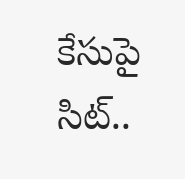కేసుపై సిట్..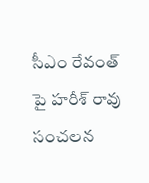సీఎం రేవంత్ పై హరీశ్ రావు సంచలన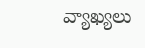వ్యాఖ్యలు